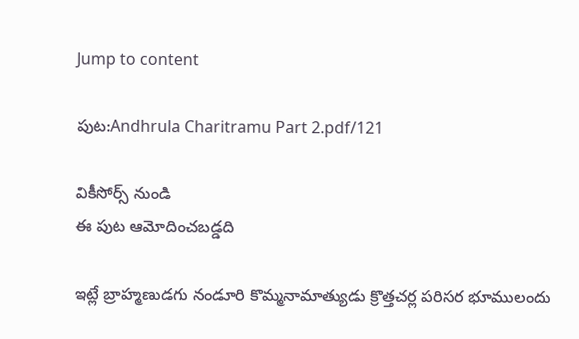Jump to content

పుట:Andhrula Charitramu Part 2.pdf/121

వికీసోర్స్ నుండి
ఈ పుట ఆమోదించబడ్డది

ఇట్లే బ్రాహ్మణుడగు నండూరి కొమ్మనామాత్యుడు క్రొత్తచర్ల పరిసర భూములందు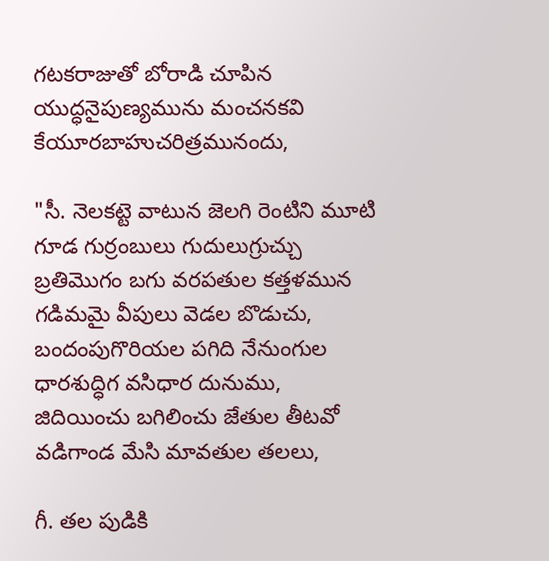గటకరాజుతో బోరాడి చూపిన యుద్ధనైపుణ్యమును మంచనకవి కేయూరబాహుచరిత్రమునందు,

"సీ. నెలకట్టె వాటున జెలగి రెంటిని మూటి
గూడ గుర్రంబులు గుదులుగ్రుచ్చు
బ్రతిమొగం బగు వరపతుల కత్తళమున
గడిమమై వీపులు వెడల బొడుచు,
బందంపుగొరియల పగిది నేనుంగుల
ధారశుద్ధిగ వసిధార దునుము,
జిదియించు బగిలించు జేతుల తీటవో
వడిగాండ మేసి మావతుల తలలు,

గీ. తల పుడికి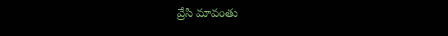వ్రేసి మావంతు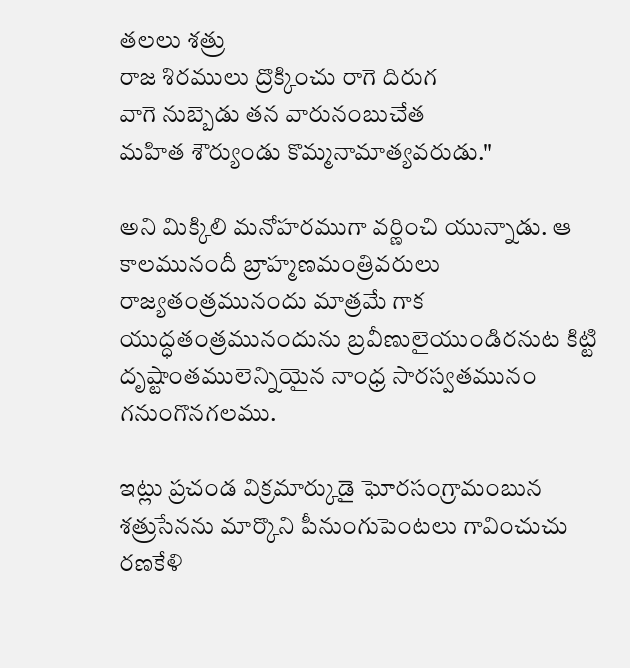తలలు శత్రు
రాజ శిరములు ద్రొక్కించు రాగె దిరుగ
వాగె నుబ్బెడు తన వారునంబుచేత
మహిత శౌర్యుండు కొమ్మనామాత్యవరుడు."

అని మిక్కిలి మనోహరముగా వర్ణించి యున్నాడు. ఆ కాలమునందీ బ్రాహ్మణమంత్రివరులు రాజ్యతంత్రమునందు మాత్రమే గాక యుద్ధతంత్రమునందును బ్రవీణులైయుండిరనుట కిట్టి దృష్టాంతములెన్నియైన నాంధ్ర సారస్వతమునం గనుంగొనగలము.

ఇట్లు ప్రచండ విక్రమార్కుడై ఘోరసంగ్రామంబున శత్రుసేనను మార్కొని పీనుంగుపెంటలు గావించుచు రణకేళి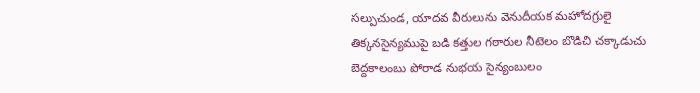సల్పుచుండ, యాదవ వీరులును వెనుదీయక మహోదగ్రులై తిక్కనసైన్యముపై బడి కత్తుల గఠారుల నీటెలం బొడిచి చక్కాడుచు బెద్దకాలంబు పోరాడ నుభయ సైన్యంబులం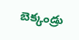బెక్కండ్రు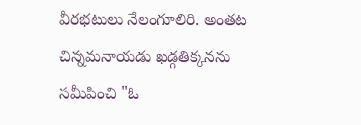వీరభటులు నేలంగూలిరి. అంతట చిన్నమనాయడు ఖడ్గతిక్కనను సమీపించి "ఓ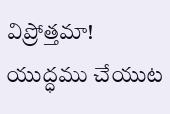విప్రోత్తమా! యుద్ధము చేయుట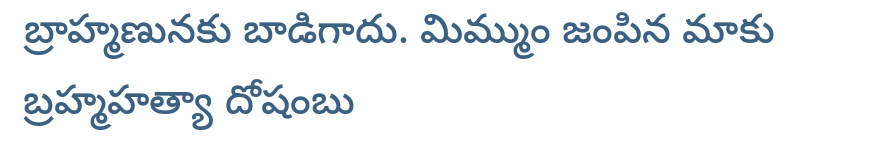బ్రాహ్మణునకు బాడిగాదు. మిమ్ముం జంపిన మాకు బ్రహ్మహత్యా దోషంబు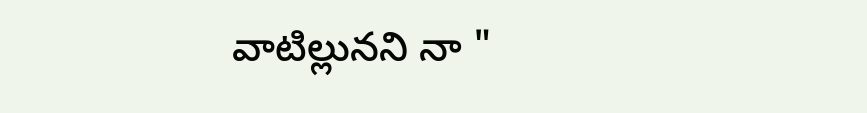వాటిల్లునని నా "